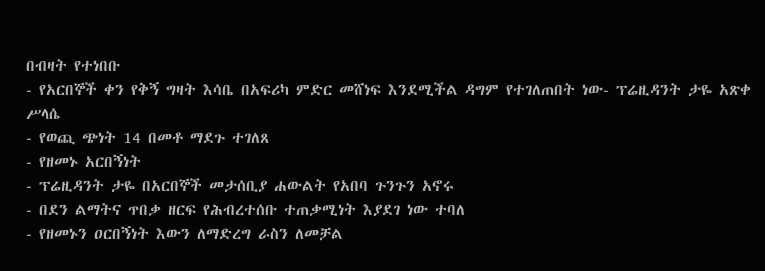በብዛት የተነበቡ
- የአርበኞች ቀን የቅኝ ግዛት እሳቤ በአፍሪካ ምድር መሸነፍ እንደሚችል ዳግም የተገለጠበት ነው- ፕሬዚዳንት ታዬ አጽቀ ሥላሴ
- የወጪ ጭነት 14 በመቶ ማደጉ ተገለጸ
- የዘመኑ አርበኝነት
- ፕሬዚዳንት ታዬ በአርበኞች መታሰቢያ ሐውልት የአበባ ጉንጉን አኖሩ
- በደን ልማትና ጥበቃ ዘርፍ የሕብረተሰቡ ተጠቃሚነት እያደገ ነው ተባለ
- የዘመኑን ዐርበኝነት እውን ለማድረግ ራስን ለመቻል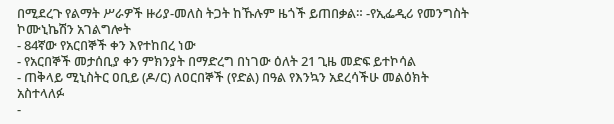በሚደረጉ የልማት ሥራዎች ዙሪያ-መለስ ትጋት ከኹሉም ዜጎች ይጠበቃል። -የኢፌዲሪ የመንግስት ኮሙኒኬሽን አገልግሎት
- 84ኛው የአርበኞች ቀን እየተከበረ ነው
- የአርበኞች መታሰቢያ ቀን ምክንያት በማድረግ በነገው ዕለት 21 ጊዜ መድፍ ይተኮሳል
- ጠቅላይ ሚኒስትር ዐቢይ (ዶ/ር) ለዐርበኞች (የድል) በዓል የእንኳን አደረሳችሁ መልዕክት አስተላለፉ
-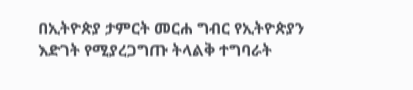በኢትዮጵያ ታምርት መርሐ ግብር የኢትዮጵያን እድገት የሚያረጋግጡ ትላልቅ ተግባራት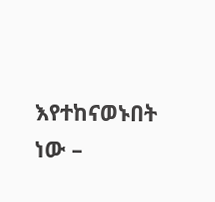እየተከናወኑበት ነው –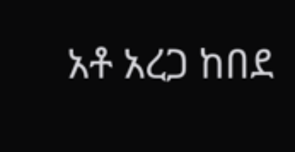አቶ አረጋ ከበደ